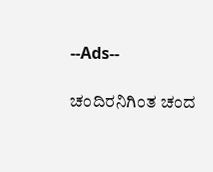--Ads--

ಚಂದಿರನಿಗಿಂತ ಚಂದ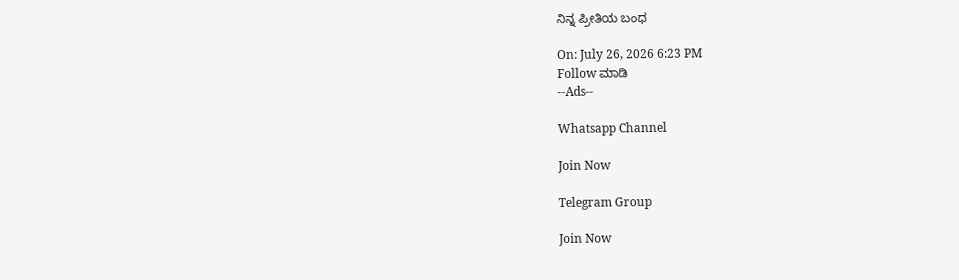ನಿನ್ನ ಪ್ರೀತಿಯ ಬಂಧ

On: July 26, 2026 6:23 PM
Follow ಮಾಡಿ
--Ads--

Whatsapp Channel

Join Now

Telegram Group

Join Now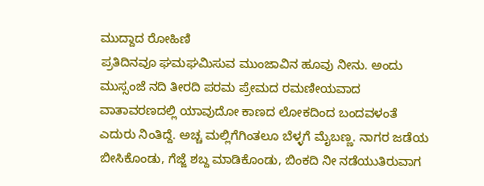ಮುದ್ದಾದ ರೋಹಿಣಿ
ಪ್ರತಿದಿನವೂ ಘಮಘಮಿಸುವ ಮುಂಜಾವಿನ ಹೂವು ನೀನು. ಅಂದು ಮುಸ್ಸಂಜೆ ನದಿ ತೀರದಿ ಪರಮ ಪ್ರೇಮದ ರಮಣೀಯವಾದ ವಾತಾವರಣದಲ್ಲಿ ಯಾವುದೋ ಕಾಣದ ಲೋಕದಿಂದ ಬಂದವಳಂತೆ ಎದುರು ನಿಂತಿದ್ದೆ. ಅಚ್ಚ ಮಲ್ಲಿಗೆಗಿಂತಲೂ ಬೆಳ್ಳಗೆ ಮೈಬಣ್ಣ. ನಾಗರ ಜಡೆಯ ಬೀಸಿಕೊಂಡು, ಗೆಜ್ಜೆ ಶಬ್ದ ಮಾಡಿಕೊಂಡು, ಬಿಂಕದಿ ನೀ ನಡೆಯುತಿರುವಾಗ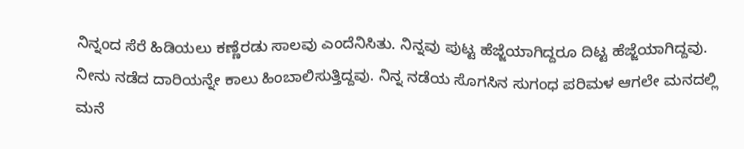ನಿನ್ನಂದ ಸೆರೆ ಹಿಡಿಯಲು ಕಣ್ಣೆರಡು ಸಾಲವು ಎಂದೆನಿಸಿತು. ನಿನ್ನವು ಪುಟ್ಟ ಹೆಜ್ಜೆಯಾಗಿದ್ದರೂ ದಿಟ್ಟ ಹೆಜ್ಜೆಯಾಗಿದ್ದವು. ನೀನು ನಡೆದ ದಾರಿಯನ್ನೇ ಕಾಲು ಹಿಂಬಾಲಿಸುತ್ತಿದ್ದವು. ನಿನ್ನ ನಡೆಯ ಸೊಗಸಿನ ಸುಗಂಧ ಪರಿಮಳ ಆಗಲೇ ಮನದಲ್ಲಿ ಮನೆ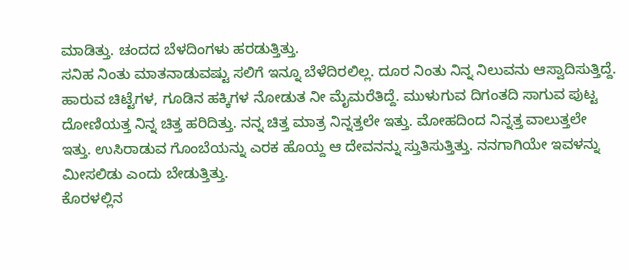ಮಾಡಿತ್ತು. ಚಂದದ ಬೆಳದಿಂಗಳು ಹರಡುತ್ತಿತ್ತು.
ಸನಿಹ ನಿಂತು ಮಾತನಾಡುವಷ್ಟು ಸಲಿಗೆ ಇನ್ನೂ ಬೆಳೆದಿರಲಿಲ್ಲ. ದೂರ ನಿಂತು ನಿನ್ನ ನಿಲುವನು ಆಸ್ವಾದಿಸುತ್ತಿದ್ದೆ. ಹಾರುವ ಚಿಟ್ಟೆಗಳ, ಗೂಡಿನ ಹಕ್ಕಿಗಳ ನೋಡುತ ನೀ ಮೈಮರೆತಿದ್ದೆ. ಮುಳುಗುವ ದಿಗಂತದಿ ಸಾಗುವ ಪುಟ್ಟ ದೋಣಿಯತ್ತ ನಿನ್ನ ಚಿತ್ತ ಹರಿದಿತ್ತು. ನನ್ನ ಚಿತ್ತ ಮಾತ್ರ ನಿನ್ನತ್ತಲೇ ಇತ್ತು. ಮೋಹದಿಂದ ನಿನ್ನತ್ತ ವಾಲುತ್ತಲೇ ಇತ್ತು. ಉಸಿರಾಡುವ ಗೊಂಬೆಯನ್ನು ಎರಕ ಹೊಯ್ದ ಆ ದೇವನನ್ನು ಸ್ತುತಿಸುತ್ತಿತ್ತು. ನನಗಾಗಿಯೇ ಇವಳನ್ನು ಮೀಸಲಿಡು ಎಂದು ಬೇಡುತ್ತಿತ್ತು.
ಕೊರಳಲ್ಲಿನ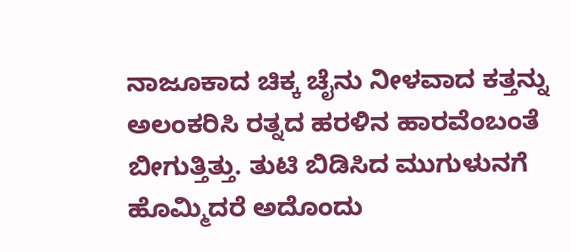ನಾಜೂಕಾದ ಚಿಕ್ಕ ಚೈನು ನೀಳವಾದ ಕತ್ತನ್ನು ಅಲಂಕರಿಸಿ ರತ್ನದ ಹರಳಿನ ಹಾರವೆಂಬಂತೆ ಬೀಗುತ್ತಿತ್ತು. ತುಟಿ ಬಿಡಿಸಿದ ಮುಗುಳುನಗೆ ಹೊಮ್ಮಿದರೆ ಅದೊಂದು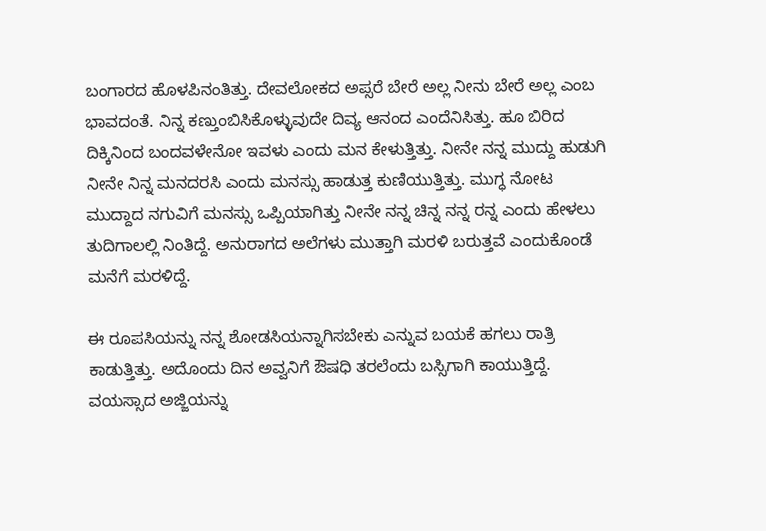ಬಂಗಾರದ ಹೊಳಪಿನಂತಿತ್ತು. ದೇವಲೋಕದ ಅಪ್ಸರೆ ಬೇರೆ ಅಲ್ಲ ನೀನು ಬೇರೆ ಅಲ್ಲ ಎಂಬ ಭಾವದಂತೆ. ನಿನ್ನ ಕಣ್ತುಂಬಿಸಿಕೊಳ್ಳುವುದೇ ದಿವ್ಯ ಆನಂದ ಎಂದೆನಿಸಿತ್ತು. ಹೂ ಬಿರಿದ ದಿಕ್ಕಿನಿಂದ ಬಂದವಳೇನೋ ಇವಳು ಎಂದು ಮನ ಕೇಳುತ್ತಿತ್ತು. ನೀನೇ ನನ್ನ ಮುದ್ದು ಹುಡುಗಿ ನೀನೇ ನಿನ್ನ ಮನದರಸಿ ಎಂದು ಮನಸ್ಸು ಹಾಡುತ್ತ ಕುಣಿಯುತ್ತಿತ್ತು. ಮುಗ್ಧ ನೋಟ ಮುದ್ದಾದ ನಗುವಿಗೆ ಮನಸ್ಸು ಒಪ್ಪಿಯಾಗಿತ್ತು ನೀನೇ ನನ್ನ ಚಿನ್ನ ನನ್ನ ರನ್ನ ಎಂದು ಹೇಳಲು ತುದಿಗಾಲಲ್ಲಿ ನಿಂತಿದ್ದೆ. ಅನುರಾಗದ ಅಲೆಗಳು ಮುತ್ತಾಗಿ ಮರಳಿ ಬರುತ್ತವೆ ಎಂದುಕೊಂಡೆ ಮನೆಗೆ ಮರಳಿದ್ದೆ.

ಈ ರೂಪಸಿಯನ್ನು ನನ್ನ ಶೋಡಸಿಯನ್ನಾಗಿಸಬೇಕು ಎನ್ನುವ ಬಯಕೆ ಹಗಲು ರಾತ್ರಿ ಕಾಡುತ್ತಿತ್ತು. ಅದೊಂದು ದಿನ ಅವ್ವನಿಗೆ ಔಷಧಿ ತರಲೆಂದು ಬಸ್ಸಿಗಾಗಿ ಕಾಯುತ್ತಿದ್ದೆ. ವಯಸ್ಸಾದ ಅಜ್ಜಿಯನ್ನು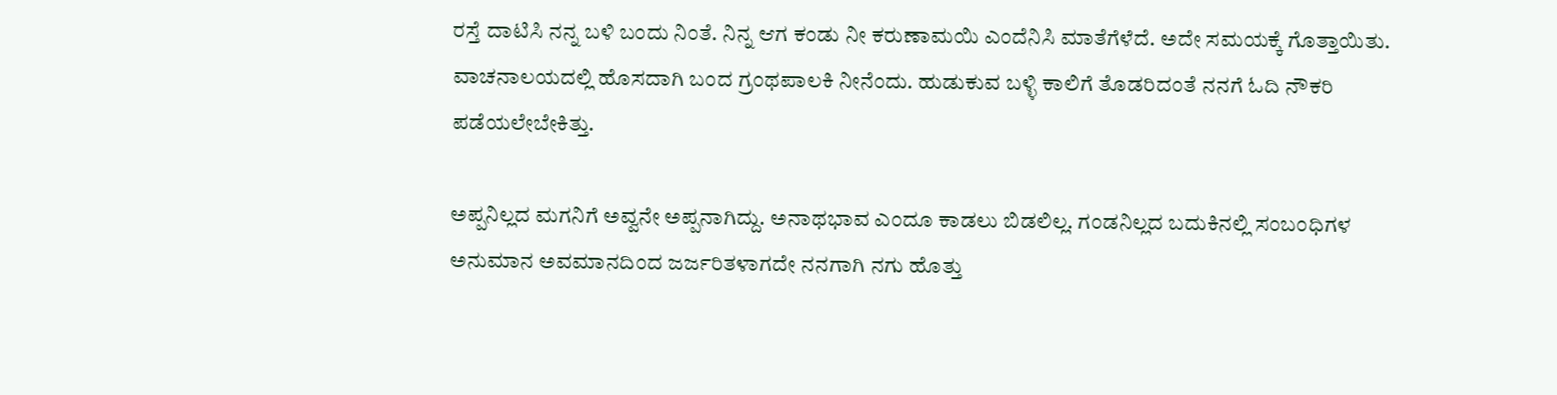ರಸ್ತೆ ದಾಟಿಸಿ ನನ್ನ ಬಳಿ ಬಂದು ನಿಂತೆ. ನಿನ್ನ ಆಗ ಕಂಡು ನೀ ಕರುಣಾಮಯಿ ಎಂದೆನಿಸಿ ಮಾತೆಗೆಳೆದೆ. ಅದೇ ಸಮಯಕ್ಕೆ ಗೊತ್ತಾಯಿತು. ವಾಚನಾಲಯದಲ್ಲಿ ಹೊಸದಾಗಿ ಬಂದ ಗ್ರಂಥಪಾಲಕಿ ನೀನೆಂದು. ಹುಡುಕುವ ಬಳ್ಳಿ ಕಾಲಿಗೆ ತೊಡರಿದಂತೆ ನನಗೆ ಓದಿ ನೌಕರಿ ಪಡೆಯಲೇಬೇಕಿತ್ತು.

ಅಪ್ಪನಿಲ್ಲದ ಮಗನಿಗೆ ಅವ್ವನೇ ಅಪ್ಪನಾಗಿದ್ದು. ಅನಾಥಭಾವ ಎಂದೂ ಕಾಡಲು ಬಿಡಲಿಲ್ಲ. ಗಂಡನಿಲ್ಲದ ಬದುಕಿನಲ್ಲಿ ಸಂಬಂಧಿಗಳ ಅನುಮಾನ ಅವಮಾನದಿಂದ ಜರ್ಜರಿತಳಾಗದೇ ನನಗಾಗಿ ನಗು ಹೊತ್ತು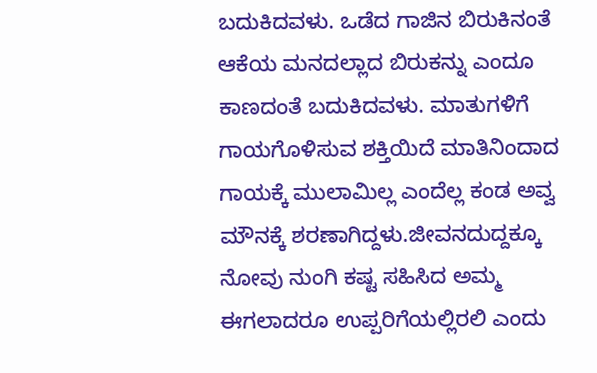ಬದುಕಿದವಳು. ಒಡೆದ ಗಾಜಿನ ಬಿರುಕಿನಂತೆ ಆಕೆಯ ಮನದಲ್ಲಾದ ಬಿರುಕನ್ನು ಎಂದೂ ಕಾಣದಂತೆ ಬದುಕಿದವಳು. ಮಾತುಗಳಿಗೆ ಗಾಯಗೊಳಿಸುವ ಶಕ್ತಿಯಿದೆ ಮಾತಿನಿಂದಾದ ಗಾಯಕ್ಕೆ ಮುಲಾಮಿಲ್ಲ ಎಂದೆಲ್ಲ ಕಂಡ ಅವ್ವ ಮೌನಕ್ಕೆ ಶರಣಾಗಿದ್ದಳು.ಜೀವನದುದ್ದಕ್ಕೂ ನೋವು ನುಂಗಿ ಕಷ್ಟ ಸಹಿಸಿದ ಅಮ್ಮ ಈಗಲಾದರೂ ಉಪ್ಪರಿಗೆಯಲ್ಲಿರಲಿ ಎಂದು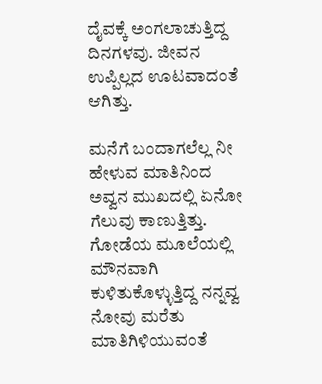ದೈವಕ್ಕೆ ಅಂಗಲಾಚುತ್ತಿದ್ದ ದಿನಗಳವು. ಜೀವನ ಉಪ್ಪಿಲ್ಲದ ಊಟವಾದಂತೆ ಆಗಿತ್ತು.

ಮನೆಗೆ ಬಂದಾಗಲೆಲ್ಲ ನೀ ಹೇಳುವ ಮಾತಿನಿಂದ ಅವ್ವನ ಮುಖದಲ್ಲಿ ಏನೋ ಗೆಲುವು ಕಾಣುತ್ತಿತ್ತು. ಗೋಡೆಯ ಮೂಲೆಯಲ್ಲಿ ಮೌನವಾಗಿ ಕುಳಿತುಕೊಳ್ಳುತ್ತಿದ್ದ ನನ್ನವ್ವ ನೋವು ಮರೆತು ಮಾತಿಗಿಳಿಯುವಂತೆ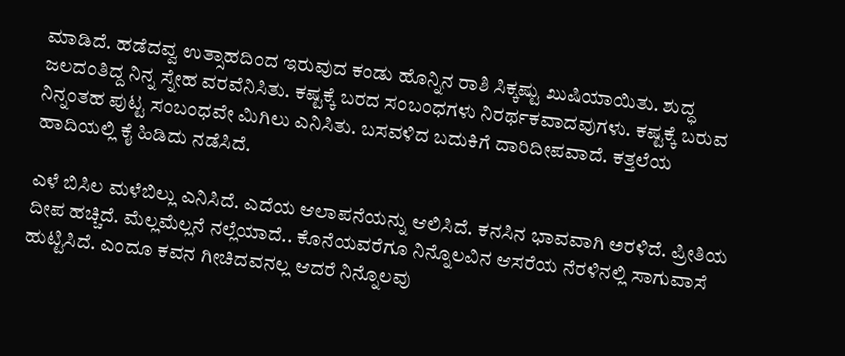ಮಾಡಿದೆ. ಹಡೆದವ್ವ ಉತ್ಸಾಹದಿಂದ ಇರುವುದ ಕಂಡು ಹೊನ್ನಿನ ರಾಶಿ ಸಿಕ್ಕಷ್ಟು ಖುಷಿಯಾಯಿತು. ಶುದ್ಧ ಜಲದಂತಿದ್ದ ನಿನ್ನ ಸ್ನೇಹ ವರವೆನಿಸಿತು. ಕಷ್ಟಕ್ಕೆ ಬರದ ಸಂಬಂಧಗಳು ನಿರರ್ಥಕವಾದವುಗಳು. ಕಷ್ಟಕ್ಕೆ ಬರುವ ನಿನ್ನಂತಹ ಪುಟ್ಟ ಸಂಬಂಧವೇ ಮಿಗಿಲು ಎನಿಸಿತು. ಬಸವಳಿದ ಬದುಕಿಗೆ ದಾರಿದೀಪವಾದೆ. ಕತ್ತಲೆಯ ಹಾದಿಯಲ್ಲಿ ಕೈ ಹಿಡಿದು ನಡೆಸಿದೆ.

ಎಳೆ ಬಿಸಿಲ ಮಳೆಬಿಲ್ಲು ಎನಿಸಿದೆ. ಎದೆಯ ಆಲಾಪನೆಯನ್ನು ಆಲಿಸಿದೆ. ಕನಸಿನ ಭಾವವಾಗಿ ಅರಳಿದೆ. ಪ್ರೀತಿಯ ದೀಪ ಹಚ್ಚಿದೆ. ಮೆಲ್ಲಮೆಲ್ಲನೆ ನಲ್ಲೆಯಾದೆ.. ಕೊನೆಯವರೆಗೂ ನಿನ್ನೊಲವಿನ ಆಸರೆಯ ನೆರಳಿನಲ್ಲಿ ಸಾಗುವಾಸೆ ಹುಟ್ಟಿಸಿದೆ. ಎಂದೂ ಕವನ ಗೀಚಿದವನಲ್ಲ ಆದರೆ ನಿನ್ನೊಲವು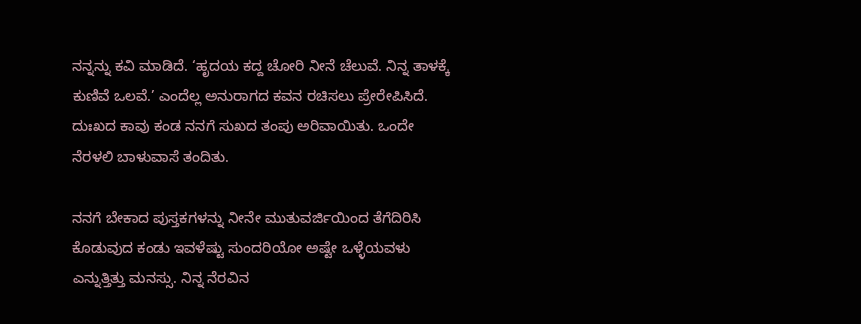ನನ್ನನ್ನು ಕವಿ ಮಾಡಿದೆ. ‘ಹೃದಯ ಕದ್ದ ಚೋರಿ ನೀನೆ ಚೆಲುವೆ. ನಿನ್ನ ತಾಳಕ್ಕೆ ಕುಣಿವೆ ಒಲವೆ.’ ಎಂದೆಲ್ಲ ಅನುರಾಗದ ಕವನ ರಚಿಸಲು ಪ್ರೇರೇಪಿಸಿದೆ. ದುಃಖದ ಕಾವು ಕಂಡ ನನಗೆ ಸುಖದ ತಂಪು ಅರಿವಾಯಿತು. ಒಂದೇ ನೆರಳಲಿ ಬಾಳುವಾಸೆ ತಂದಿತು.

ನನಗೆ ಬೇಕಾದ ಪುಸ್ತಕಗಳನ್ನು ನೀನೇ ಮುತುವರ್ಜಿಯಿಂದ ತೆಗೆದಿರಿಸಿ ಕೊಡುವುದ ಕಂಡು ಇವಳೆಷ್ಟು ಸುಂದರಿಯೋ ಅಷ್ಟೇ ಒಳ್ಳೆಯವಳು ಎನ್ನುತ್ತಿತ್ತು ಮನಸ್ಸು. ನಿನ್ನ ನೆರವಿನ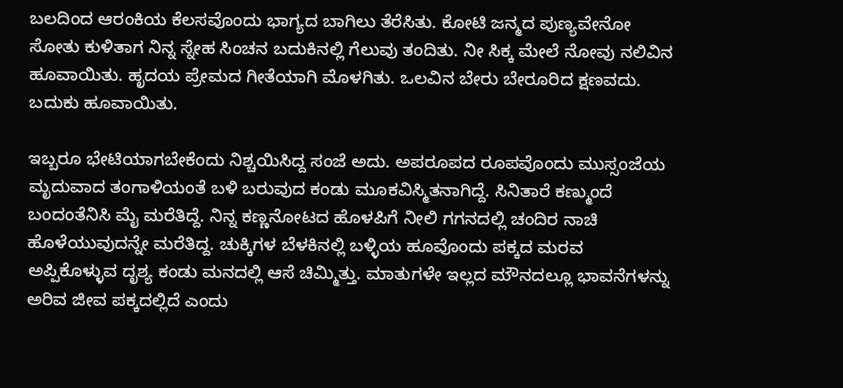ಬಲದಿಂದ ಆರಂಕಿಯ ಕೆಲಸವೊಂದು ಭಾಗ್ಯದ ಬಾಗಿಲು ತೆರೆಸಿತು. ಕೋಟಿ ಜನ್ಮದ ಪುಣ್ಯವೇನೋ ಸೋತು ಕುಳಿತಾಗ ನಿನ್ನ ಸ್ನೇಹ ಸಿಂಚನ ಬದುಕಿನಲ್ಲಿ ಗೆಲುವು ತಂದಿತು. ನೀ ಸಿಕ್ಕ ಮೇಲೆ ನೋವು ನಲಿವಿನ ಹೂವಾಯಿತು. ಹೃದಯ ಪ್ರೇಮದ ಗೀತೆಯಾಗಿ ಮೊಳಗಿತು. ಒಲವಿನ ಬೇರು ಬೇರೂರಿದ ಕ್ಷಣವದು. ಬದುಕು ಹೂವಾಯಿತು.

ಇಬ್ಬರೂ ಭೇಟಿಯಾಗಬೇಕೆಂದು ನಿಶ್ಚಯಿಸಿದ್ದ ಸಂಜೆ ಅದು. ಅಪರೂಪದ ರೂಪವೊಂದು ಮುಸ್ಸಂಜೆಯ ಮೃದುವಾದ ತಂಗಾಳಿಯಂತೆ ಬಳಿ ಬರುವುದ ಕಂಡು ಮೂಕವಿಸ್ಮಿತನಾಗಿದ್ದೆ. ಸಿನಿತಾರೆ ಕಣ್ಮುಂದೆ ಬಂದಂತೆನಿಸಿ ಮೈ ಮರೆತಿದ್ದೆ. ನಿನ್ನ ಕಣ್ಣನೋಟದ ಹೊಳಪಿಗೆ ನೀಲಿ ಗಗನದಲ್ಲಿ ಚಂದಿರ ನಾಚಿ ಹೊಳೆಯುವುದನ್ನೇ ಮರೆತಿದ್ದ. ಚುಕ್ಕಿಗಳ ಬೆಳಕಿನಲ್ಲಿ ಬಳ್ಳಿಯ ಹೂವೊಂದು ಪಕ್ಕದ ಮರವ ಅಪ್ಪಿಕೊಳ್ಳುವ ದೃಶ್ಯ ಕಂಡು ಮನದಲ್ಲಿ ಆಸೆ ಚಿಮ್ಮಿತ್ತು. ಮಾತುಗಳೇ ಇಲ್ಲದ ಮೌನದಲ್ಲೂ ಭಾವನೆಗಳನ್ನು ಅರಿವ ಜೀವ ಪಕ್ಕದಲ್ಲಿದೆ ಎಂದು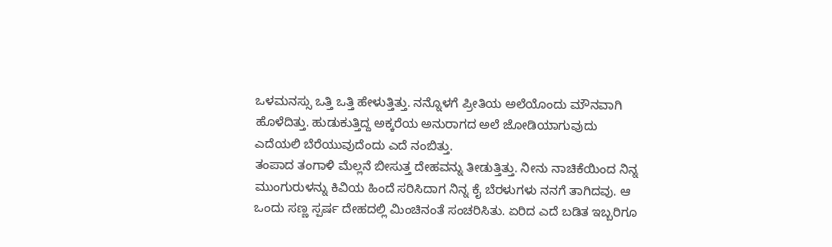ಒಳಮನಸ್ಸು ಒತ್ತಿ ಒತ್ತಿ ಹೇಳುತ್ತಿತ್ತು. ನನ್ನೊಳಗೆ ಪ್ರೀತಿಯ ಅಲೆಯೊಂದು ಮೌನವಾಗಿ ಹೊಳೆದಿತ್ತು. ಹುಡುಕುತ್ತಿದ್ದ ಅಕ್ಕರೆಯ ಅನುರಾಗದ ಅಲೆ ಜೋಡಿಯಾಗುವುದು ಎದೆಯಲಿ ಬೆರೆಯುವುದೆಂದು ಎದೆ ನಂಬಿತ್ತು.
ತಂಪಾದ ತಂಗಾಳಿ ಮೆಲ್ಲನೆ ಬೀಸುತ್ತ ದೇಹವನ್ನು ತೀಡುತ್ತಿತ್ತು. ನೀನು ನಾಚಿಕೆಯಿಂದ ನಿನ್ನ ಮುಂಗುರುಳನ್ನು ಕಿವಿಯ ಹಿಂದೆ ಸರಿಸಿದಾಗ ನಿನ್ನ ಕೈ ಬೆರಳುಗಳು ನನಗೆ ತಾಗಿದವು. ಆ ಒಂದು ಸಣ್ಣ ಸ್ಪರ್ಷ ದೇಹದಲ್ಲಿ ಮಿಂಚಿನಂತೆ ಸಂಚರಿಸಿತು. ಏರಿದ ಎದೆ ಬಡಿತ ಇಬ್ಬರಿಗೂ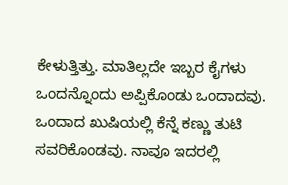ಕೇಳುತ್ತಿತ್ತು. ಮಾತಿಲ್ಲದೇ ಇಬ್ಬರ ಕೈಗಳು ಒಂದನ್ನೊಂದು ಅಪ್ಪಿಕೊಂಡು ಒಂದಾದವು. ಒಂದಾದ ಖುಷಿಯಲ್ಲಿ ಕೆನ್ನೆ ಕಣ್ಣು ತುಟಿ ಸವರಿಕೊಂಡವು. ನಾವೂ ಇದರಲ್ಲಿ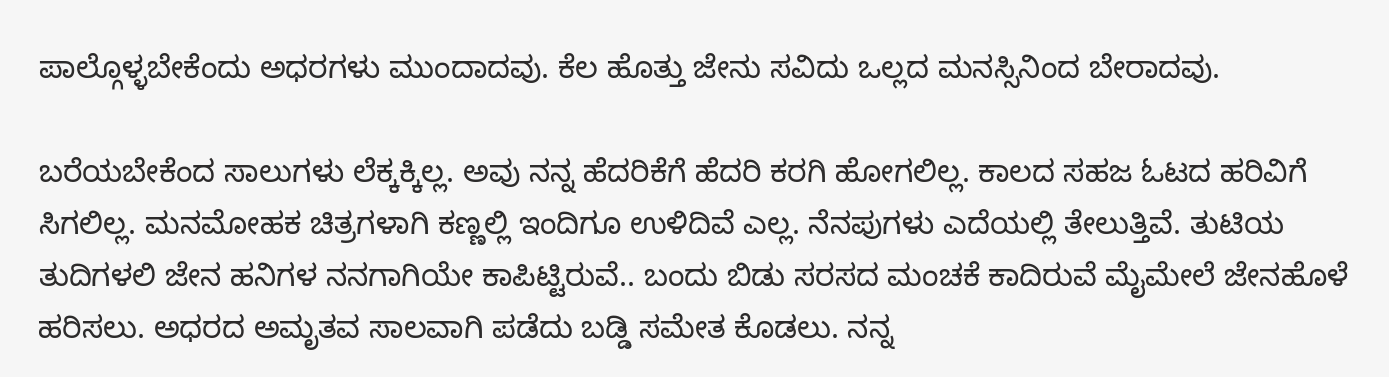ಪಾಲ್ಗೊಳ್ಳಬೇಕೆಂದು ಅಧರಗಳು ಮುಂದಾದವು. ಕೆಲ ಹೊತ್ತು ಜೇನು ಸವಿದು ಒಲ್ಲದ ಮನಸ್ಸಿನಿಂದ ಬೇರಾದವು.

ಬರೆಯಬೇಕೆಂದ ಸಾಲುಗಳು ಲೆಕ್ಕಕ್ಕಿಲ್ಲ. ಅವು ನನ್ನ ಹೆದರಿಕೆಗೆ ಹೆದರಿ ಕರಗಿ ಹೋಗಲಿಲ್ಲ. ಕಾಲದ ಸಹಜ ಓಟದ ಹರಿವಿಗೆ ಸಿಗಲಿಲ್ಲ. ಮನಮೋಹಕ ಚಿತ್ರಗಳಾಗಿ ಕಣ್ಣಲ್ಲಿ ಇಂದಿಗೂ ಉಳಿದಿವೆ ಎಲ್ಲ. ನೆನಪುಗಳು ಎದೆಯಲ್ಲಿ ತೇಲುತ್ತಿವೆ. ತುಟಿಯ ತುದಿಗಳಲಿ ಜೇನ ಹನಿಗಳ ನನಗಾಗಿಯೇ ಕಾಪಿಟ್ಟಿರುವೆ.. ಬಂದು ಬಿಡು ಸರಸದ ಮಂಚಕೆ ಕಾದಿರುವೆ ಮೈಮೇಲೆ ಜೇನಹೊಳೆ ಹರಿಸಲು. ಅಧರದ ಅಮೃತವ ಸಾಲವಾಗಿ ಪಡೆದು ಬಡ್ಡಿ ಸಮೇತ ಕೊಡಲು. ನನ್ನ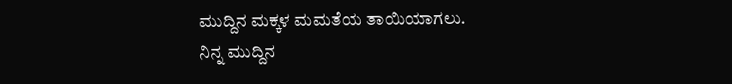ಮುದ್ದಿನ ಮಕ್ಕಳ ಮಮತೆಯ ತಾಯಿಯಾಗಲು.
ನಿನ್ನ ಮುದ್ದಿನ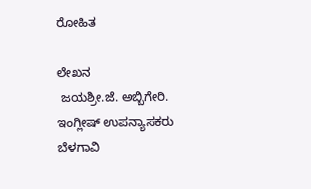ರೋಹಿತ

ಲೇಖನ
 ಜಯಶ್ರೀ.ಜೆ. ಅಬ್ಬಿಗೇರಿ.
ಇಂಗ್ಲೀಷ್ ಉಪನ್ಯಾಸಕರು
ಬೆಳಗಾವಿ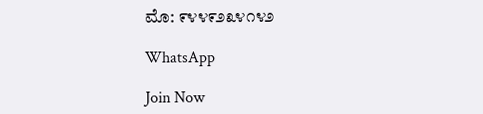ಮೊ: ೯೪೪೯೨೩೪೧೪೨

WhatsApp

Join Now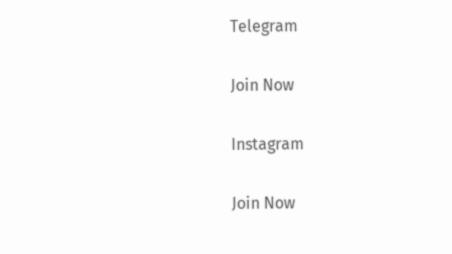Telegram

Join Now

Instagram

Join Now